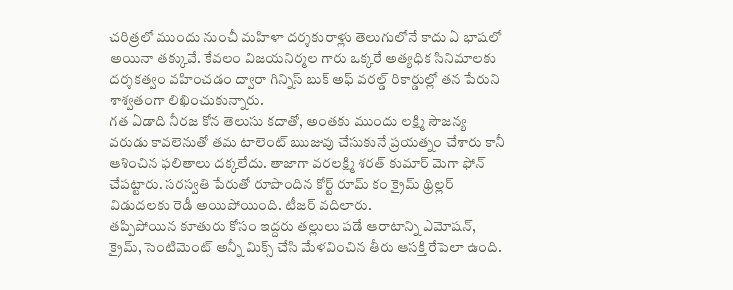చరిత్రలో ముందు నుంచీ మహిళా దర్శకురాళ్లు తెలుగులోనే కాదు ఏ భాషలో అయినా తక్కువే. కేవలం విజయనిర్మల గారు ఒక్కరే అత్యధిక సినిమాలకు దర్శకత్వం వహించడం ద్వారా గిన్నిస్ బుక్ అఫ్ వరల్డ్ రికార్డుల్లో తన పేరుని శాశ్వతంగా లిఖించుకున్నారు.
గత ఏడాది నీరజ కోన తెలుసు కదాతో, అంతకు ముందు లక్ష్మి సౌజన్య వరుడు కావలెనుతో తమ టాలెంట్ ఋజువు చేసుకునే ప్రయత్నం చేశారు కానీ ఆశించిన ఫలితాలు దక్కలేదు. తాజాగా వరలక్ష్మి శరత్ కుమార్ మెగా ఫోన్ చేపట్టారు. సరస్వతి పేరుతో రూపొందిన కోర్ట్ రూమ్ కం క్రైమ్ థ్రిల్లర్ విడుదలకు రెడీ అయిపోయింది. టీజర్ వదిలారు.
తప్పిపోయిన కూతురు కోసం ఇద్దరు తల్లులు పడే ఆరాటాన్ని ఎమోషన్, క్రైమ్, సెంటిమెంట్ అన్నీ మిక్స్ చేసి మేళవించిన తీరు ఆసక్తి రేపెలా ఉంది.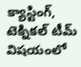క్యాస్టింగ్, టెక్నికల్ టీమ్ విషయంలో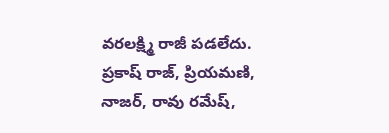వరలక్ష్మి రాజీ పడలేదు. ప్రకాష్ రాజ్, ప్రియమణి, నాజర్, రావు రమేష్,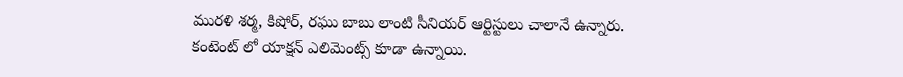మురళి శర్మ, కిషోర్, రఘు బాబు లాంటి సీనియర్ ఆర్టిస్టులు చాలానే ఉన్నారు.
కంటెంట్ లో యాక్షన్ ఎలిమెంట్స్ కూడా ఉన్నాయి.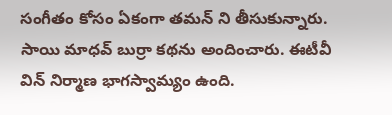సంగీతం కోసం ఏకంగా తమన్ ని తీసుకున్నారు. సాయి మాధవ్ బుర్రా కథను అందించారు. ఈటీవీ విన్ నిర్మాణ భాగస్వామ్యం ఉంది.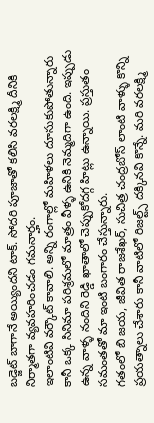బడ్జెట్ బాగానే అయ్యిందని టాక్. సోదరి పూజాతో కలిసి వరలక్ష్మి దీనికి నిర్మాతగా వ్యవహరించడం గమనార్హం.
ఇలాంటివి వర్కౌట్ కావాలి. అన్ని రంగాల్లో మహిళలు దూసుకుపోతున్నారు కానీ ఒక్క సినిమా పరిశ్రమలో మాత్రం వీళ్ళ ఉనికి నెమ్మదిగా ఉంది. ఇప్పుడు ఉన్న వాళ్ళ నందిని రెడ్డి ఖాతాలో చెప్పుకోదగ్గ హిట్లు ఉన్నాయి. ప్రస్తుతం సమంతతో మా ఇంటి బంగారం చేస్తున్నారు.
గతంలో బి జయ, జీవిత రాజశేఖర్, సుచిత్ర చంద్రబోస్ లాంటి వాళ్ళు కొన్ని ప్రయత్నాలు చేశారు కానీ వాటిలో రిజల్ట్స్ దక్కినవి కొన్నే. మరి వరలక్ష్మి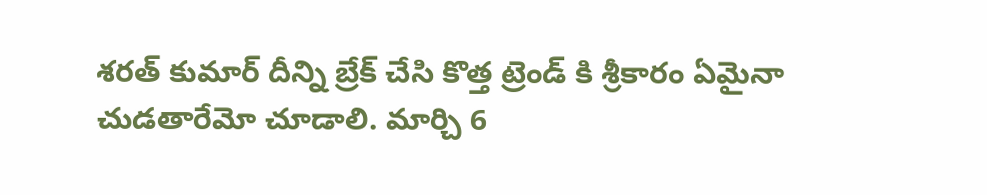శరత్ కుమార్ దీన్ని బ్రేక్ చేసి కొత్త ట్రెండ్ కి శ్రీకారం ఏమైనా చుడతారేమో చూడాలి. మార్చి 6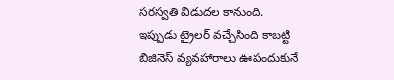సరస్వతి విడుదల కానుంది. ఇప్పుడు ట్రైలర్ వచ్చేసింది కాబట్టి బిజినెస్ వ్యవహారాలు ఊపందుకునే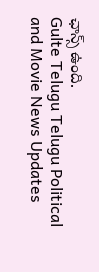ఛాన్స్ ఉంది.
Gulte Telugu Telugu Political and Movie News Updates